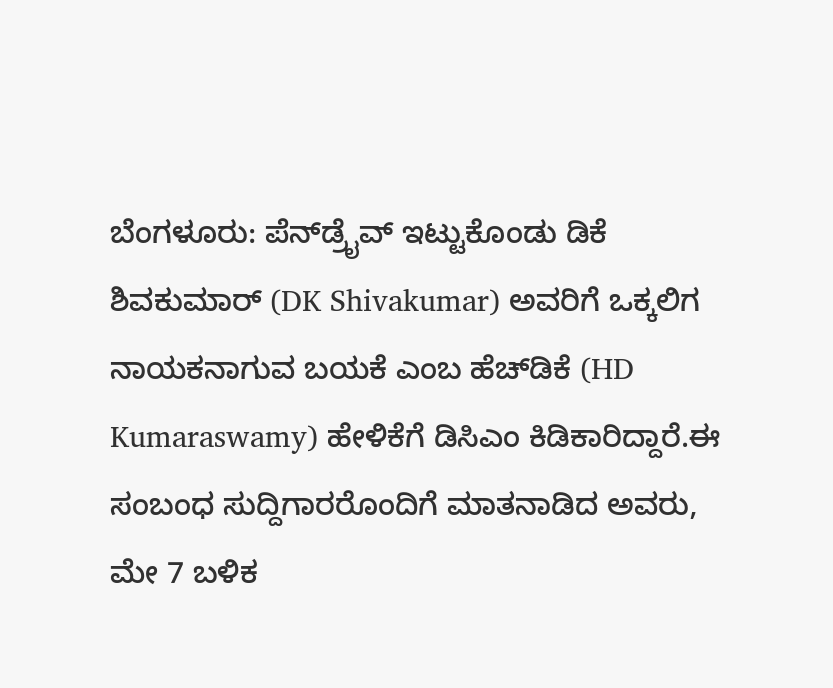ಬೆಂಗಳೂರು: ಪೆನ್‍ಡ್ರೈವ್ ಇಟ್ಟುಕೊಂಡು ಡಿಕೆ ಶಿವಕುಮಾರ್ (DK Shivakumar) ಅವರಿಗೆ ಒಕ್ಕಲಿಗ ನಾಯಕನಾಗುವ ಬಯಕೆ ಎಂಬ ಹೆಚ್‍ಡಿಕೆ (HD Kumaraswamy) ಹೇಳಿಕೆಗೆ ಡಿಸಿಎಂ ಕಿಡಿಕಾರಿದ್ದಾರೆ.ಈ ಸಂಬಂಧ ಸುದ್ದಿಗಾರರೊಂದಿಗೆ ಮಾತನಾಡಿದ ಅವರು, ಮೇ 7 ಬಳಿಕ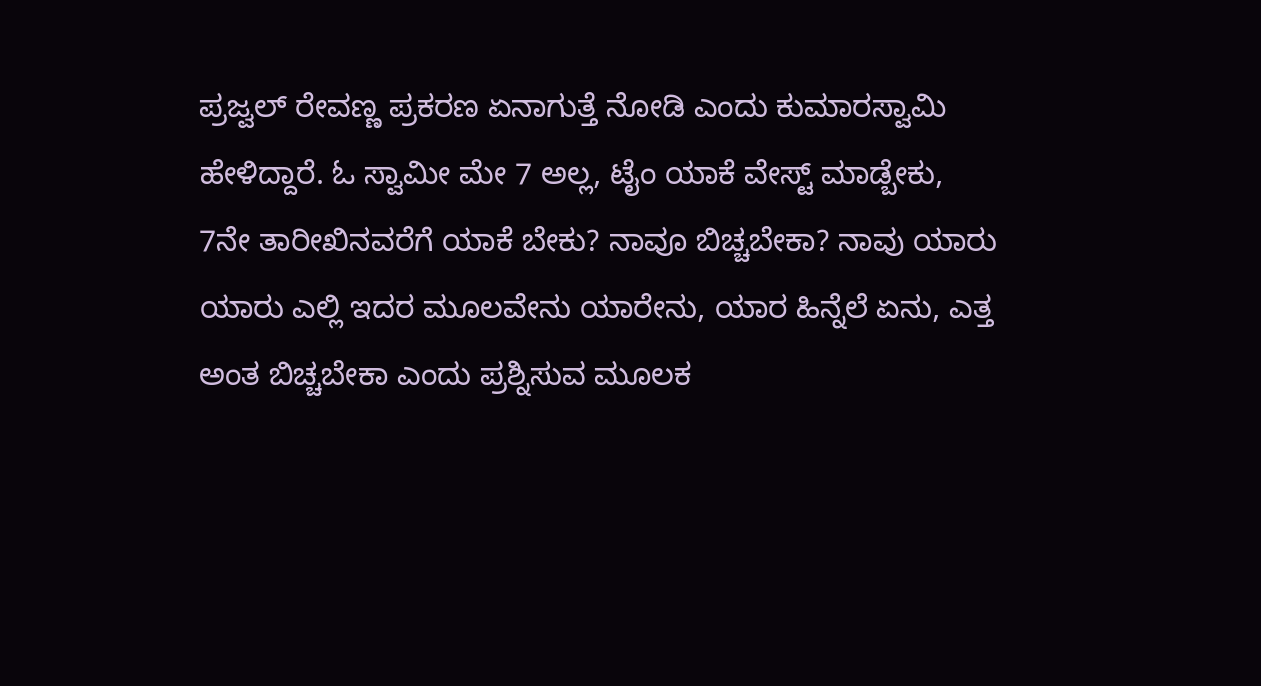ಪ್ರಜ್ವಲ್ ರೇವಣ್ಣ ಪ್ರಕರಣ ಏನಾಗುತ್ತೆ ನೋಡಿ ಎಂದು ಕುಮಾರಸ್ವಾಮಿ ಹೇಳಿದ್ದಾರೆ. ಓ ಸ್ವಾಮೀ ಮೇ 7 ಅಲ್ಲ, ಟೈಂ ಯಾಕೆ ವೇಸ್ಟ್ ಮಾಡ್ಬೇಕು, 7ನೇ ತಾರೀಖಿನವರೆಗೆ ಯಾಕೆ ಬೇಕು? ನಾವೂ ಬಿಚ್ಚಬೇಕಾ? ನಾವು ಯಾರು ಯಾರು ಎಲ್ಲಿ ಇದರ ಮೂಲವೇನು ಯಾರೇನು, ಯಾರ ಹಿನ್ನೆಲೆ ಏನು, ಎತ್ತ ಅಂತ ಬಿಚ್ಚಬೇಕಾ ಎಂದು ಪ್ರಶ್ನಿಸುವ ಮೂಲಕ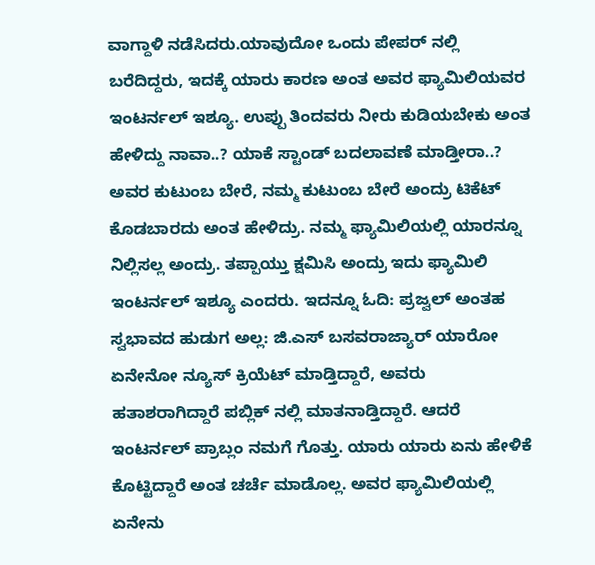ವಾಗ್ದಾಳಿ ನಡೆಸಿದರು.ಯಾವುದೋ ಒಂದು ಪೇಪರ್ ನಲ್ಲಿ ಬರೆದಿದ್ದರು, ಇದಕ್ಕೆ ಯಾರು ಕಾರಣ ಅಂತ ಅವರ ಫ್ಯಾಮಿಲಿಯವರ ಇಂಟರ್ನಲ್ ಇಶ್ಯೂ. ಉಪ್ಪು ತಿಂದವರು ನೀರು ಕುಡಿಯಬೇಕು ಅಂತ ಹೇಳಿದ್ದು ನಾವಾ..? ಯಾಕೆ ಸ್ಟಾಂಡ್ ಬದಲಾವಣೆ ಮಾಡ್ತೀರಾ..? ಅವರ ಕುಟುಂಬ ಬೇರೆ, ನಮ್ಮ ಕುಟುಂಬ ಬೇರೆ ಅಂದ್ರು ಟಿಕೆಟ್ ಕೊಡಬಾರದು ಅಂತ ಹೇಳಿದ್ರು. ನಮ್ಮ ಫ್ಯಾಮಿಲಿಯಲ್ಲಿ ಯಾರನ್ನೂ ನಿಲ್ಲಿಸಲ್ಲ ಅಂದ್ರು. ತಪ್ಪಾಯ್ತು ಕ್ಷಮಿಸಿ ಅಂದ್ರು ಇದು ಫ್ಯಾಮಿಲಿ ಇಂಟರ್ನಲ್ ಇಶ್ಯೂ ಎಂದರು. ಇದನ್ನೂ ಓದಿ: ಪ್ರಜ್ವಲ್ ಅಂತಹ ಸ್ವಭಾವದ ಹುಡುಗ ಅಲ್ಲ: ಜಿ.ಎಸ್ ಬಸವರಾಜ್ಯಾರ್ ಯಾರೋ ಏನೇನೋ ನ್ಯೂಸ್ ಕ್ರಿಯೆಟ್ ಮಾಡ್ತಿದ್ದಾರೆ, ಅವರು ಹತಾಶರಾಗಿದ್ದಾರೆ ಪಬ್ಲಿಕ್ ನಲ್ಲಿ ಮಾತನಾಡ್ತಿದ್ದಾರೆ. ಆದರೆ ಇಂಟರ್ನಲ್ ಪ್ರಾಬ್ಲಂ ನಮಗೆ ಗೊತ್ತು. ಯಾರು ಯಾರು ಏನು ಹೇಳಿಕೆ ಕೊಟ್ಟಿದ್ದಾರೆ ಅಂತ ಚರ್ಚೆ ಮಾಡೊಲ್ಲ. ಅವರ ಫ್ಯಾಮಿಲಿಯಲ್ಲಿ ಏನೇನು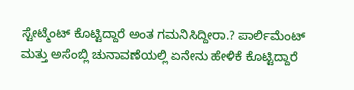ಸ್ಟೇಟ್ಮೆಂಟ್ ಕೊಟ್ಟಿದ್ದಾರೆ ಅಂತ ಗಮನಿಸಿದ್ದೀರಾ.? ಪಾರ್ಲಿಮೆಂಟ್ ಮತ್ತು ಅಸೆಂಬ್ಲಿ ಚುನಾವಣೆಯಲ್ಲಿ ಏನೇನು ಹೇಳಿಕೆ ಕೊಟ್ಟಿದ್ದಾರೆ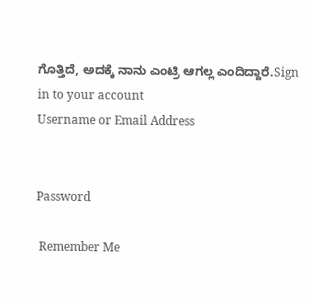ಗೊತ್ತಿದೆ, ಅದಕ್ಕೆ ನಾನು ಎಂಟ್ರಿ ಆಗಲ್ಲ ಎಂದಿದ್ದಾರೆ.Sign in to your account
Username or Email Address


Password

 Remember Me